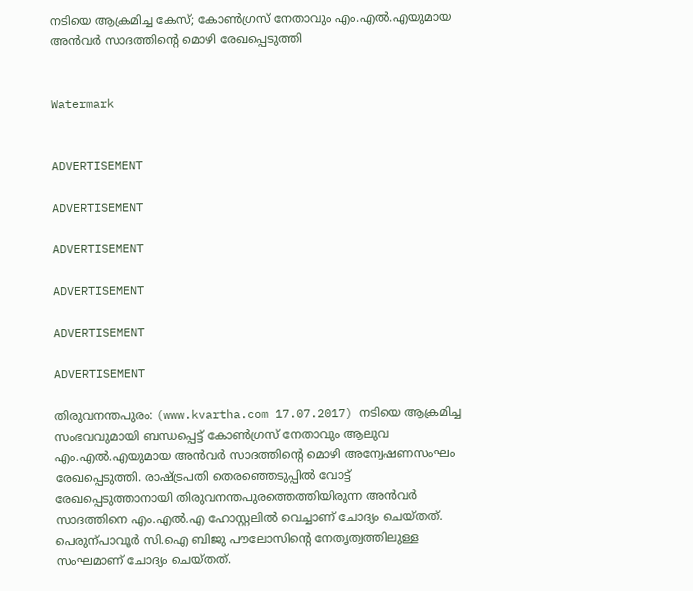നടിയെ ആക്രമിച്ച കേസ്; കോണ്‍ഗ്രസ് നേതാവും എം.എല്‍.എയുമായ അന്‍വര്‍ സാദത്തിന്റെ മൊഴി രേഖപ്പെടുത്തി


Watermark


ADVERTISEMENT

ADVERTISEMENT

ADVERTISEMENT

ADVERTISEMENT

ADVERTISEMENT

ADVERTISEMENT

തിരുവനന്തപുരം: (www.kvartha.com 17.07.2017) നടിയെ ആക്രമിച്ച സംഭവവുമായി ബന്ധപ്പെട്ട് കോണ്‍ഗ്രസ് നേതാവും ആലുവ എം.എല്‍.എയുമായ അന്‍വര്‍ സാദത്തിന്റെ മൊഴി അന്വേഷണസംഘം രേഖപ്പെടുത്തി. രാഷ്ട്രപതി തെരഞ്ഞെടുപ്പില്‍ വോട്ട് രേഖപ്പെടുത്താനായി തിരുവനന്തപുരത്തെത്തിയിരുന്ന അന്‍വര്‍ സാദത്തിനെ എം.എല്‍.എ ഹോസ്റ്റലില്‍ വെച്ചാണ് ചോദ്യം ചെയ്തത്. പെരുന്പാവൂര്‍ സി.ഐ ബിജു പൗലോസിന്റെ നേതൃത്വത്തിലുള്ള സംഘമാണ് ചോദ്യം ചെയ്തത്.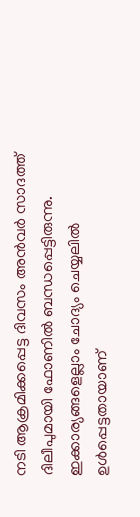നടി ആക്രമിക്കപ്പെട്ട ദിവസം അന്‍വര്‍ സാദത്ത് ദിലീപുമായി ഫോണില്‍ ബന്ധപ്പെട്ടിരുന്നു. ഇക്കാര്യങ്ങളെല്ലാം ചോദ്യം ചെയ്യലില്‍ ഉള്‍പ്പെട്ടതായാണ്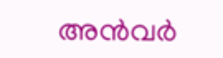അന്‍വര്‍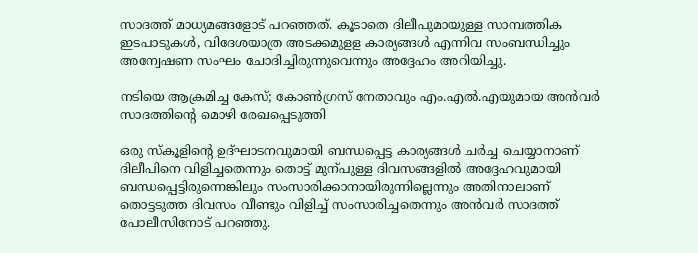സാദത്ത് മാധ്യമങ്ങളോട് പറഞ്ഞത്. കൂടാതെ ദിലീപുമായുള്ള സാമ്പത്തിക ഇടപാടുകള്‍, വിദേശയാത്ര അടക്കമുളള കാര്യങ്ങള്‍ എന്നിവ സംബന്ധിച്ചും അന്വേഷണ സംഘം ചോദിച്ചിരുന്നുവെന്നും അദ്ദേഹം അറിയിച്ചു.

നടിയെ ആക്രമിച്ച കേസ്; കോണ്‍ഗ്രസ് നേതാവും എം.എല്‍.എയുമായ അന്‍വര്‍ സാദത്തിന്റെ മൊഴി രേഖപ്പെടുത്തി

ഒരു സ്‌കൂളിന്റെ ഉദ്ഘാടനവുമായി ബന്ധപ്പെട്ട കാര്യങ്ങള്‍ ചര്‍ച്ച ചെയ്യാനാണ് ദിലീപിനെ വിളിച്ചതെന്നും തൊട്ട് മുന്പുള്ള ദിവസങ്ങളില്‍ അദ്ദേഹവുമായി ബന്ധപ്പെട്ടിരുന്നെങ്കിലും സംസാരിക്കാനായിരുന്നില്ലെന്നും അതിനാലാണ് തൊട്ടടുത്ത ദിവസം വീണ്ടും വിളിച്ച് സംസാരിച്ചതെന്നും അന്‍വര്‍ സാദത്ത് പോലീസിനോട് പറഞ്ഞു.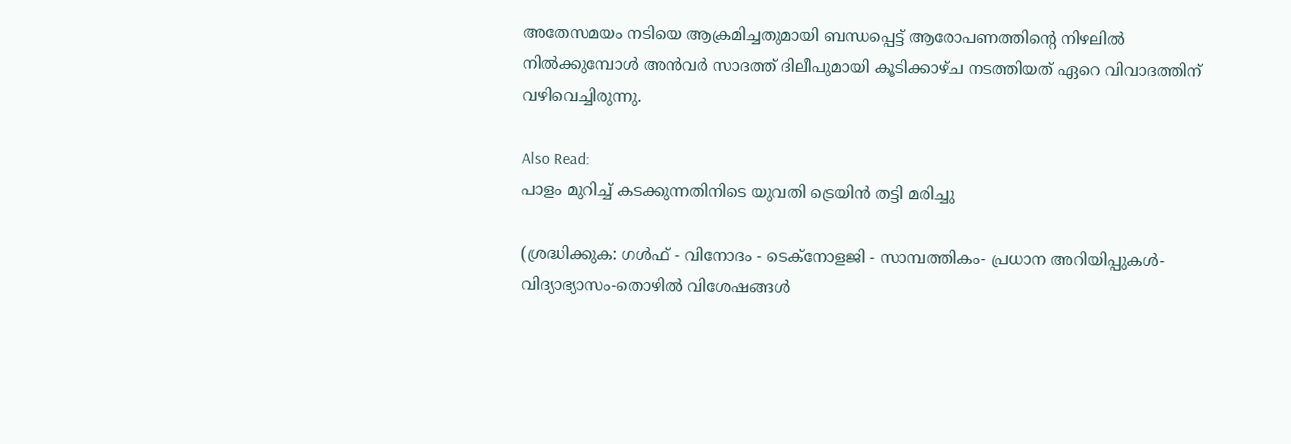അതേസമയം നടിയെ ആക്രമിച്ചതുമായി ബന്ധപ്പെട്ട് ആരോപണത്തിന്റെ നിഴലില്‍ നില്‍ക്കുമ്പോള്‍ അന്‍വര്‍ സാദത്ത് ദിലീപുമായി കൂടിക്കാഴ്ച നടത്തിയത് ഏറെ വിവാദത്തിന് വഴിവെച്ചിരുന്നു.

Also Read:
പാളം മുറിച്ച് കടക്കുന്നതിനിടെ യുവതി ട്രെയിന്‍ തട്ടി മരിച്ചു

(ശ്രദ്ധിക്കുക: ഗൾഫ് - വിനോദം - ടെക്നോളജി - സാമ്പത്തികം- പ്രധാന അറിയിപ്പുകൾ-വിദ്യാഭ്യാസം-തൊഴിൽ വിശേഷങ്ങൾ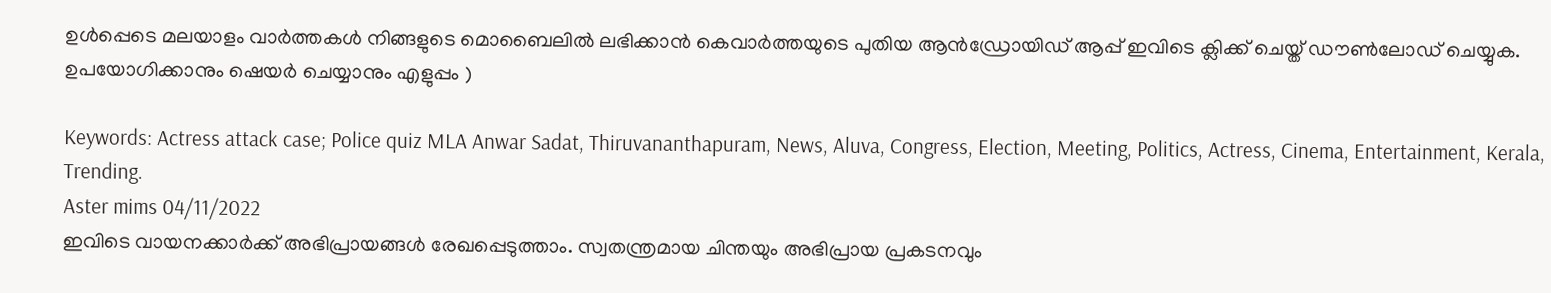ഉൾപ്പെടെ മലയാളം വാർത്തകൾ നിങ്ങളുടെ മൊബൈലിൽ ലഭിക്കാൻ കെവാർത്തയുടെ പുതിയ ആൻഡ്രോയിഡ് ആപ്പ് ഇവിടെ ക്ലിക്ക് ചെയ്ത് ഡൗൺലോഡ് ചെയ്യുക. ഉപയോഗിക്കാനും ഷെയർ ചെയ്യാനും എളുപ്പം )

Keywords: Actress attack case; Police quiz MLA Anwar Sadat, Thiruvananthapuram, News, Aluva, Congress, Election, Meeting, Politics, Actress, Cinema, Entertainment, Kerala, Trending.
Aster mims 04/11/2022
ഇവിടെ വായനക്കാർക്ക് അഭിപ്രായങ്ങൾ രേഖപ്പെടുത്താം. സ്വതന്ത്രമായ ചിന്തയും അഭിപ്രായ പ്രകടനവും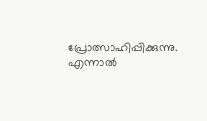പ്രോത്സാഹിപ്പിക്കുന്നു. എന്നാൽ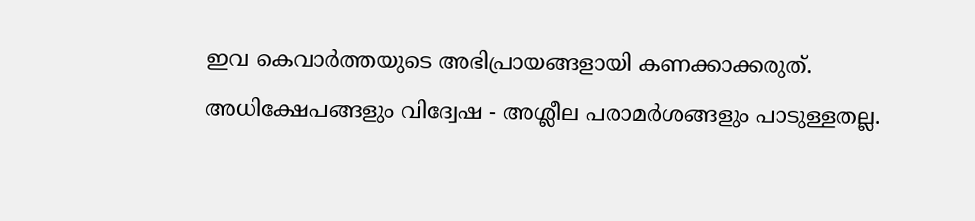ഇവ കെവാർത്തയുടെ അഭിപ്രായങ്ങളായി കണക്കാക്കരുത്. അധിക്ഷേപങ്ങളും വിദ്വേഷ - അശ്ലീല പരാമർശങ്ങളും പാടുള്ളതല്ല.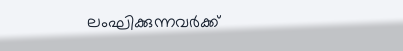ലംഘിക്കുന്നവർക്ക്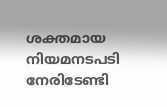ശക്തമായ നിയമനടപടി നേരിടേണ്ടി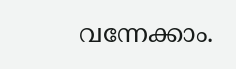വന്നേക്കാം.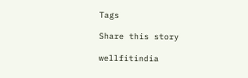Tags

Share this story

wellfitindia